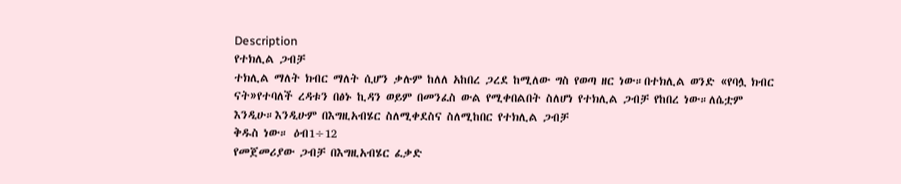Description
የተክሊል ጋብቻ
ተክሊል ማለት ክብር ማለት ሲሆን ቃሉም ከለለ አከበረ ጋረደ ከሚለው ግስ የወጣ ዘር ነው።በተክሊል ወንድ «የባሏ ክብር ናት»የተባለች ረዳቱን በፅኑ ኪዳን ወይም በመንፈስ ውል የሚቀበልበት ስለሆነ የተክሊል ጋብቻ የከበረ ነው።ለሴቷም እንዲሁ።እንዲሁም በእግዚአብሄር ስለሚቀደስና ስለሚከበር የተክሊል ጋብቻ
ቅዱስ ነው። ዕብ1÷12
የመጀመሪያው ጋብቻ በእግዚአብሄር ፈቃድ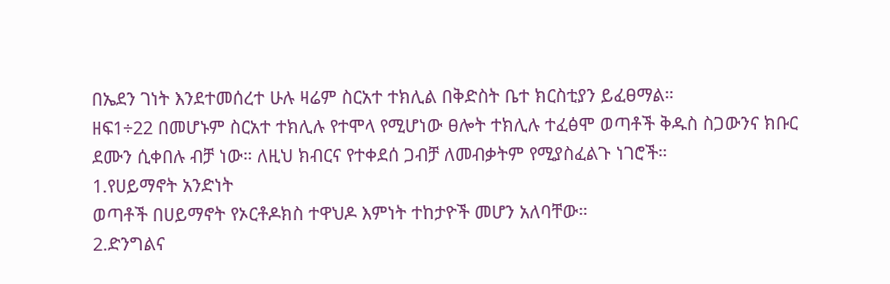በኤደን ገነት እንደተመሰረተ ሁሉ ዛሬም ስርአተ ተክሊል በቅድስት ቤተ ክርስቲያን ይፈፀማል።
ዘፍ1÷22 በመሆኑም ስርአተ ተክሊሉ የተሞላ የሚሆነው ፀሎት ተክሊሉ ተፈፅሞ ወጣቶች ቅዱስ ስጋውንና ክቡር ደሙን ሲቀበሉ ብቻ ነው። ለዚህ ክብርና የተቀደሰ ጋብቻ ለመብቃትም የሚያስፈልጉ ነገሮች።
1.የሀይማኖት አንድነት
ወጣቶች በሀይማኖት የኦርቶዶክስ ተዋህዶ እምነት ተከታዮች መሆን አለባቸው።
2.ድንግልና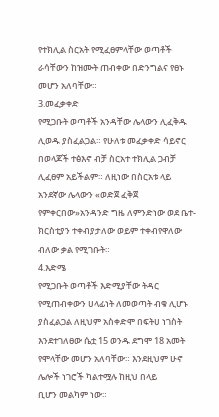የተክሊል ስርአት የሚፈፀምላቸው ወጣቶች ራሳቸውን ከዝሙት ጠብቀው በድንግልና የፀኑ መሆን አለባቸው።
3.መፈቃቀድ
የሚጋቡት ወጣቶች አንዳቸው ሌላውን ሊፈቅዱ ሊወዱ ያስፈልጋል። የሁለቱ መፈቃቀድ ሳይኖር በወላጆች ተፅእኖ ብቻ ስርአተ ተክሊል ጋብቻ ሊፈፀም አይችልም። ለዚነው በስርአቱ ላይ አንደኛው ሌላውን «ወድጀ ፈቅጀ የምቀርበው»አንዳንድ ግዜ ለምንድነው ወደ ቤተ- ክርስቲያን ተቀብያታለው ወይም ተቀብየዋለው ብለው ቃል የሚገቡት።
4.እድሜ
የሚጋቡት ወጣቶች እድሚያቸው ትዳር የሚጠብቀውን ሀላፊነት ለመወጣት ብቁ ሊሆኑ ያስፈልጋል ለዚህም አስቀድሞ በፍትሀ ነገስት እንደተገለፀው ሴቷ 15 ወንዱ ደግሞ 18 አመት የሞላቸው መሆን አለባቸው። እንደዚህም ሁኖ ሌሎች ነገሮች ካልተሟሉ ከዚህ በላይ
ቢሆን መልካም ነው።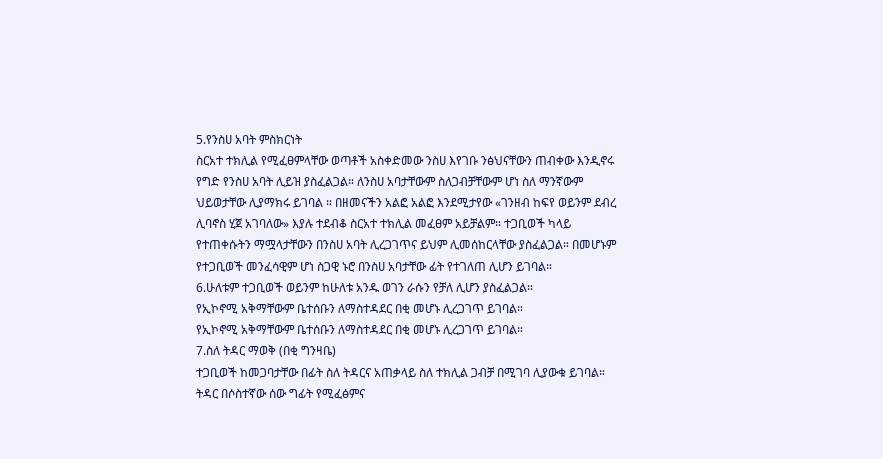5.የንስሀ አባት ምስክርነት
ስርአተ ተክሊል የሚፈፀምላቸው ወጣቶች አስቀድመው ንስሀ እየገቡ ንፅህናቸውን ጠብቀው እንዲኖሩ የግድ የንስሀ አባት ሊይዝ ያስፈልጋል። ለንስሀ አባታቸውም ስለጋብቻቸውም ሆነ ስለ ማንኛውም ህይወታቸው ሊያማክሩ ይገባል ። በዘመናችን አልፎ አልፎ እንደሚታየው «ገንዘብ ከፍየ ወይንም ደብረ ሊባኖስ ሂጀ አገባለው» እያሉ ተደብቆ ስርአተ ተክሊል መፈፀም አይቻልም። ተጋቢወች ካላይ የተጠቀሱትን ማሟላታቸውን በንስሀ አባት ሊረጋገጥና ይህም ሊመሰከርላቸው ያስፈልጋል። በመሆኑም የተጋቢወች መንፈሳዊም ሆነ ስጋዊ ኑሮ በንስሀ አባታቸው ፊት የተገለጠ ሊሆን ይገባል።
6.ሁለቱም ተጋቢወች ወይንም ከሁለቱ አንዱ ወገን ራሱን የቻለ ሊሆን ያስፈልጋል።
የኢኮኖሚ አቅማቸውም ቤተሰቡን ለማስተዳደር በቂ መሆኑ ሊረጋገጥ ይገባል።
የኢኮኖሚ አቅማቸውም ቤተሰቡን ለማስተዳደር በቂ መሆኑ ሊረጋገጥ ይገባል።
7.ስለ ትዳር ማወቅ (በቂ ግንዛቤ)
ተጋቢወች ከመጋባታቸው በፊት ስለ ትዳርና አጠቃላይ ስለ ተክሊል ጋብቻ በሚገባ ሊያውቁ ይገባል። ትዳር በሶስተኛው ሰው ግፊት የሚፈፅምና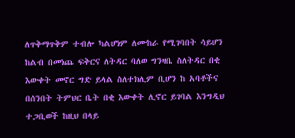ለጥቅማጥቅም ተብሎ ካልሆነም ለሙከራ የሚገባበት ሳይሆን ከልብ በመነጨ ፍቅርና ለትዳር ባለወ ግንዛቤ ስለትዳር በቂ
እውቀት መኖር ግድ ይላል ስለተክሊም ቢሆን ከ አባቶችና በሰንበት ትምህር ቤት በቂ እውቀት ሊኖር ይገባል እንግዲህ ተጋቢወች ከዚህ በላይ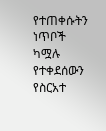የተጠቀሱትን ነጥቦች ካሟሉ የተቀደሰውን የስርአተ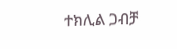ተክሊል ጋብቻ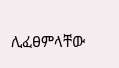ሊፈፀምላቸው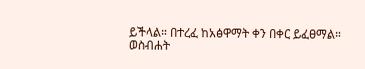ይችላል። በተረፈ ከአፅዋማት ቀን በቀር ይፈፀማል።
ወስብሐት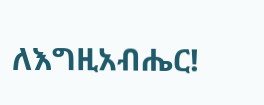ለእግዚአብሔር!